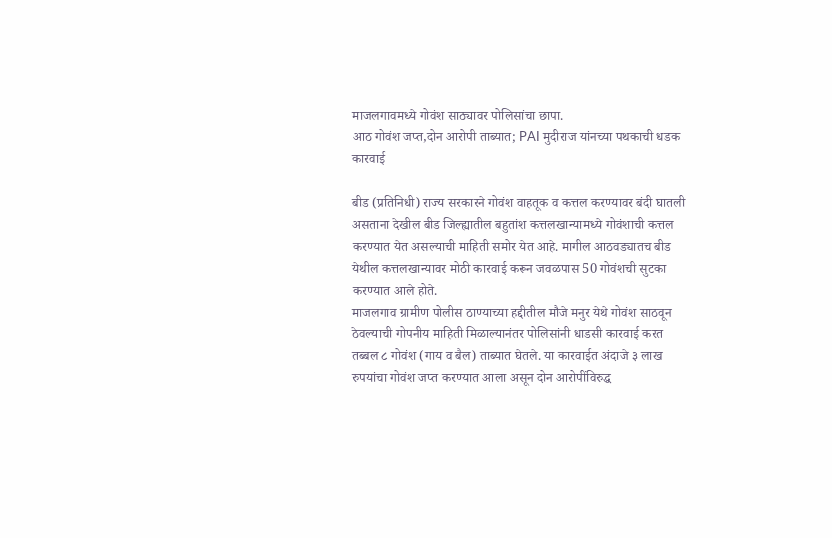माजलगावमध्ये गोवंश साठ्यावर पोलिसांचा छापा.
आठ गोवंश जप्त,दोन आरोपी ताब्यात; PAI मुदीराज यांनच्या पथकाची धडक कारवाई

बीड (प्रतिनिधी) राज्य सरकारने गोवंश वाहतूक व कत्तल करण्यावर बंदी घातली असताना देखील बीड जिल्ह्यातील बहुतांश कत्तलखान्यामध्ये गोवंशाची कत्तल करण्यात येत असल्याची माहिती समोर येत आहे. मागील आठवड्यातच बीड येथील कत्तलखान्यावर मोठी कारवाई करून जवळपास 50 गोवंशची सुटका करण्यात आले होते.
माजलगाव ग्रामीण पोलीस ठाण्याच्या हद्दीतील मौजे मनुर येथे गोवंश साठवून ठेवल्याची गोपनीय माहिती मिळाल्यानंतर पोलिसांनी धाडसी कारवाई करत तब्बल ८ गोवंश (गाय व बैल) ताब्यात घेतले. या कारवाईत अंदाजे ३ लाख रुपयांचा गोवंश जप्त करण्यात आला असून दोन आरोपींविरुद्ध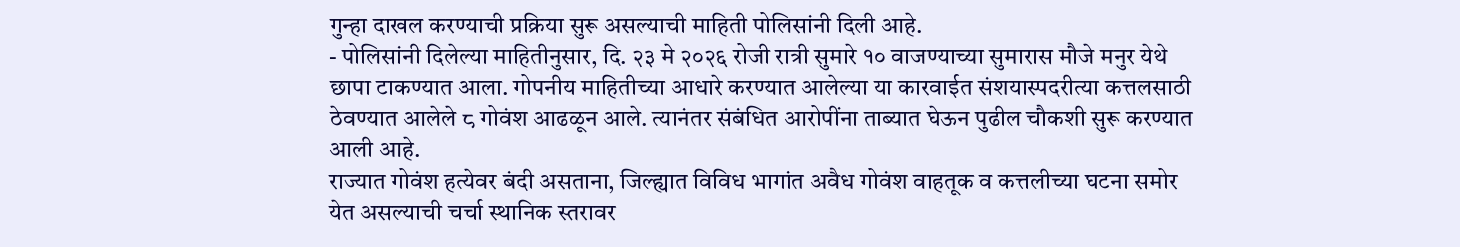गुन्हा दाखल करण्याची प्रक्रिया सुरू असल्याची माहिती पोलिसांनी दिली आहे.
- पोलिसांनी दिलेल्या माहितीनुसार, दि. २३ मे २०२६ रोजी रात्री सुमारे १० वाजण्याच्या सुमारास मौजे मनुर येथे छापा टाकण्यात आला. गोपनीय माहितीच्या आधारे करण्यात आलेल्या या कारवाईत संशयास्पदरीत्या कत्तलसाठी ठेवण्यात आलेले ८ गोवंश आढळून आले. त्यानंतर संबंधित आरोपींना ताब्यात घेऊन पुढील चौकशी सुरू करण्यात आली आहे.
राज्यात गोवंश हत्येवर बंदी असताना, जिल्ह्यात विविध भागांत अवैध गोवंश वाहतूक व कत्तलीच्या घटना समोर येत असल्याची चर्चा स्थानिक स्तरावर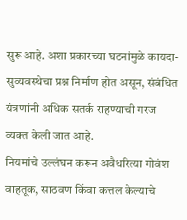सुरू आहे. अशा प्रकारच्या घटनांमुळे कायदा-सुव्यवस्थेचा प्रश्न निर्माण होत असून, संबंधित यंत्रणांनी अधिक सतर्क राहण्याची गरज व्यक्त केली जात आहे.
नियमांचे उल्लंघन करून अवैधरित्या गोवंश वाहतूक, साठवण किंवा कत्तल केल्याचे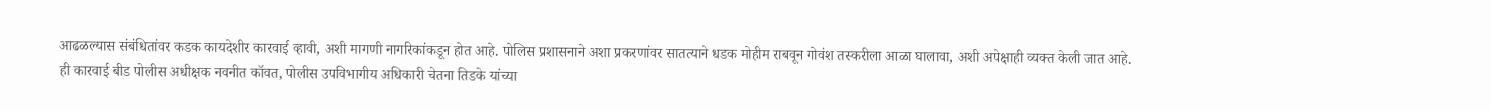आढळल्यास संबंधितांवर कडक कायदेशीर कारवाई व्हावी, अशी मागणी नागरिकांकडून होत आहे. पोलिस प्रशासनाने अशा प्रकरणांवर सातत्याने धडक मोहीम राबवून गोवंश तस्करीला आळा घालावा, अशी अपेक्षाही व्यक्त केली जात आहे.
ही कारवाई बीड पोलीस अधीक्षक नवनीत कॉवत, पोलीस उपविभागीय अधिकारी चेतना तिडके यांच्या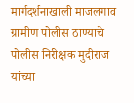मार्गदर्शनाखाली माजलगाव ग्रामीण पोलीस ठाण्याचे पोलीस निरीक्षक मुदीराज यांच्या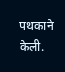पथकाने केली.